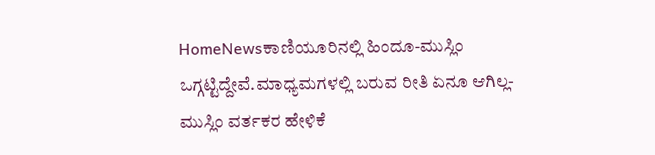HomeNewsಕಾಣಿಯೂರಿನಲ್ಲಿ ಹಿಂದೂ-ಮುಸ್ಲಿಂ ಒಗ್ಗಟ್ಟಿದ್ದೇವೆ.ಮಾಧ್ಯಮಗಳಲ್ಲಿ ಬರುವ ರೀತಿ ಏನೂ ಆಗಿಲ್ಲ- ಮುಸ್ಲಿಂ ವರ್ತಕರ ಹೇಳಿಕೆ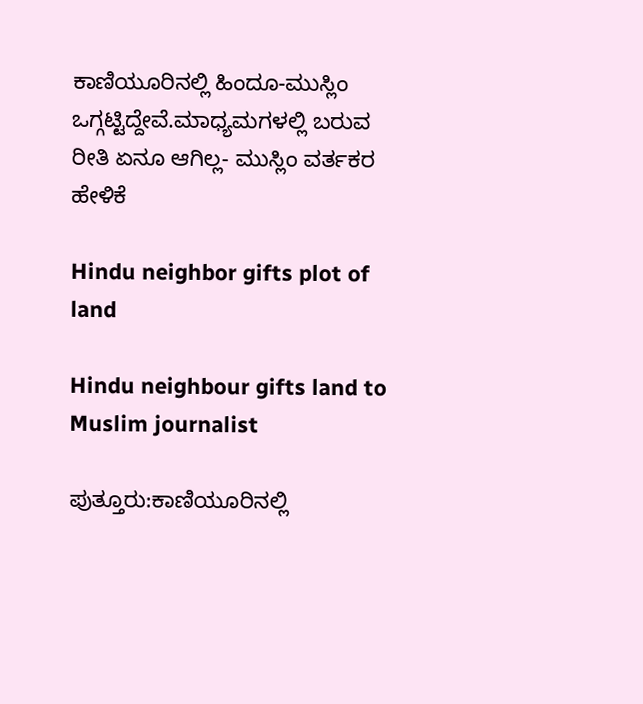ಕಾಣಿಯೂರಿನಲ್ಲಿ ಹಿಂದೂ-ಮುಸ್ಲಿಂ ಒಗ್ಗಟ್ಟಿದ್ದೇವೆ.ಮಾಧ್ಯಮಗಳಲ್ಲಿ ಬರುವ ರೀತಿ ಏನೂ ಆಗಿಲ್ಲ- ಮುಸ್ಲಿಂ ವರ್ತಕರ ಹೇಳಿಕೆ

Hindu neighbor gifts plot of land

Hindu neighbour gifts land to Muslim journalist

ಪುತ್ತೂರು:ಕಾಣಿಯೂರಿನಲ್ಲಿ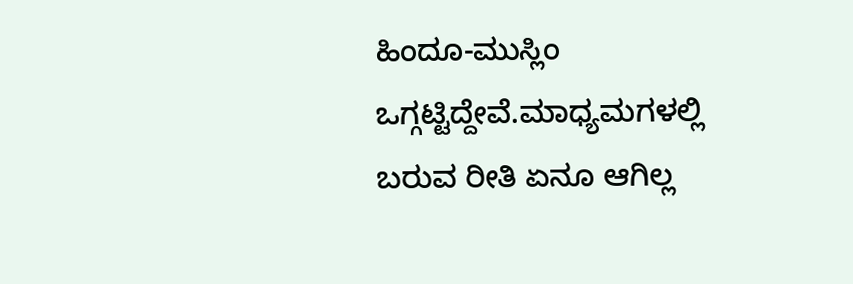ಹಿಂದೂ-ಮುಸ್ಲಿಂ ಒಗ್ಗಟ್ಟಿದ್ದೇವೆ.ಮಾಧ್ಯಮಗಳಲ್ಲಿ ಬರುವ ರೀತಿ ಏನೂ ಆಗಿಲ್ಲ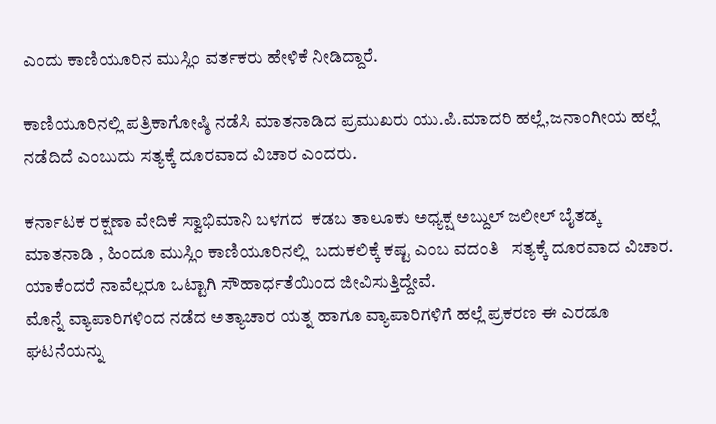ಎಂದು ಕಾಣಿಯೂರಿನ ಮುಸ್ಲಿಂ ವರ್ತಕರು ಹೇಳಿಕೆ ನೀಡಿದ್ದಾರೆ.

ಕಾಣಿಯೂರಿನಲ್ಲಿ ಪತ್ರಿಕಾಗೋಷ್ಠಿ ನಡೆಸಿ ಮಾತನಾಡಿದ ಪ್ರಮುಖರು ಯು.ಪಿ.ಮಾದರಿ ಹಲ್ಲೆ,ಜನಾಂಗೀಯ ಹಲ್ಲೆ ನಡೆದಿದೆ ಎಂಬುದು ಸತ್ಯಕ್ಕೆ ದೂರವಾದ ವಿಚಾರ ಎಂದರು.

ಕರ್ನಾಟಕ ರಕ್ಷಣಾ ವೇದಿಕೆ ಸ್ವಾಭಿಮಾನಿ ಬಳಗದ  ಕಡಬ ತಾಲೂಕು ಅಧ್ಯಕ್ಷ ಅಬ್ದುಲ್‌ ಜಲೀಲ್‌ ಬೈತಡ್ಕ ಮಾತನಾಡಿ , ಹಿಂದೂ ಮುಸ್ಲಿಂ ಕಾಣಿಯೂರಿನಲ್ಲಿ  ಬದುಕಲಿಕ್ಕೆ ಕಷ್ಟ ಎಂಬ ವದಂತಿ   ಸತ್ಯಕ್ಕೆ ದೂರವಾದ ವಿಚಾರ. ಯಾಕೆಂದರೆ ನಾವೆಲ್ಲರೂ ಒಟ್ಟಾಗಿ ಸೌಹಾರ್ಧತೆಯಿಂದ ಜೀವಿಸುತ್ತಿದ್ದೇವೆ.
ಮೊನ್ನೆ ವ್ಯಾಪಾರಿಗಳಿಂದ ನಡೆದ ಅತ್ಯಾಚಾರ ಯತ್ನ ಹಾಗೂ ವ್ಯಾಪಾರಿಗಳಿಗೆ ಹಲ್ಲೆ ಪ್ರಕರಣ ಈ ಎರಡೂ ಘಟನೆಯನ್ನು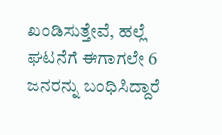ಖಂಡಿಸುತ್ತೇವೆ, ಹಲ್ಲೆ ಘಟನೆಗೆ ಈಗಾಗಲೇ 6  ಜನರನ್ನು ಬಂಧಿಸಿದ್ದಾರೆ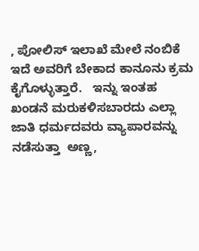, ಪೋಲಿಸ್ ಇಲಾಖೆ ಮೇಲೆ ನಂಬಿಕೆ ಇದೆ ಅವರಿಗೆ ಬೇಕಾದ ಕಾನೂನು ಕ್ರಮ ಕೈಗೊಳ್ಳುತ್ತಾರೆ.   ಇನ್ನು ಇಂತಹ ಖಂಡನೆ ಮರುಕಳಿಸಬಾರದು ಎಲ್ಲಾ  ಜಾತಿ ಧರ್ಮದವರು ವ್ಯಾಪಾರವನ್ನು  ನಡೆಸುತ್ತಾ  ಅಣ್ಣ,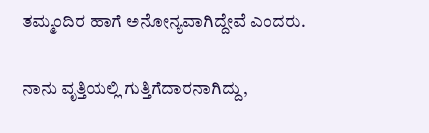ತಮ್ಮಂದಿರ ಹಾಗೆ ಅನೋನ್ಯವಾಗಿದ್ದೇವೆ ಎಂದರು.

ನಾನು ವೃತ್ತಿಯಲ್ಲಿ ಗುತ್ತಿಗೆದಾರನಾಗಿದ್ದು,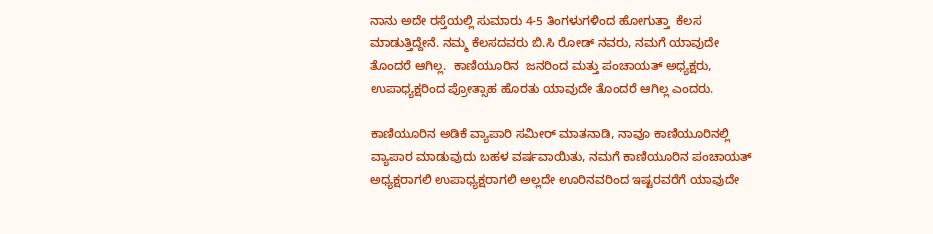ನಾನು ಅದೇ ರಸ್ತೆಯಲ್ಲಿ ಸುಮಾರು 4-5 ತಿಂಗಳುಗಳಿಂದ ಹೋಗುತ್ತಾ  ಕೆಲಸ ಮಾಡುತ್ತಿದ್ದೇನೆ. ನಮ್ಮ ಕೆಲಸದವರು ಬಿ.ಸಿ ರೋಡ್ ನವರು, ನಮಗೆ ಯಾವುದೇ ತೊಂದರೆ ಆಗಿಲ್ಲ.  ಕಾಣಿಯೂರಿನ  ಜನರಿಂದ ಮತ್ತು ಪಂಚಾಯತ್‌ ಅಧ್ಯಕ್ಷರು, ಉಪಾಧ್ಯಕ್ಷರಿಂದ ಪ್ರೋತ್ಸಾಹ ಹೊರತು ಯಾವುದೇ ತೊಂದರೆ ಆಗಿಲ್ಲ ಎಂದರು.

ಕಾಣಿಯೂರಿನ ಅಡಿಕೆ ವ್ಯಾಪಾರಿ ಸಮೀರ್ ಮಾತನಾಡಿ, ನಾವೂ ಕಾಣಿಯೂರಿನಲ್ಲಿ ವ್ಯಾಪಾರ ಮಾಡುವುದು ಬಹಳ ವರ್ಷವಾಯಿತು, ನಮಗೆ ಕಾಣಿಯೂರಿನ ಪಂಚಾಯತ್ ಅಧ್ಯಕ್ಷರಾಗಲಿ ಉಪಾಧ್ಯಕ್ಷರಾಗಲಿ ಅಲ್ಲದೇ ಊರಿನವರಿಂದ ಇಷ್ಟರವರೆಗೆ ಯಾವುದೇ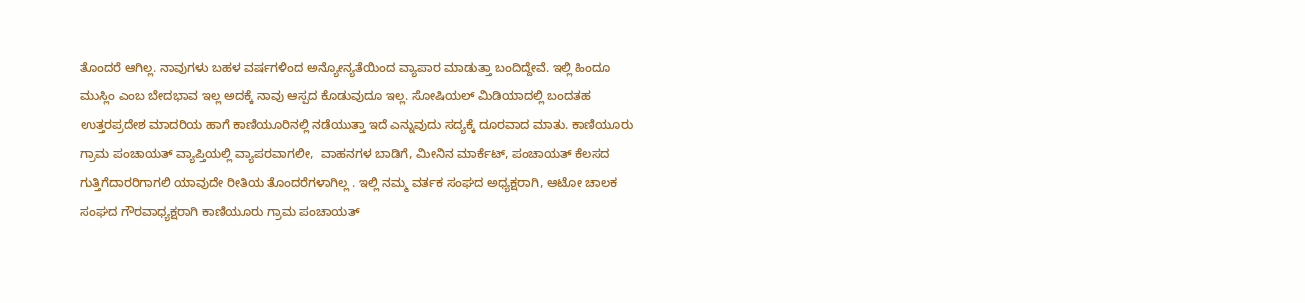ತೊಂದರೆ ಆಗಿಲ್ಲ. ನಾವುಗಳು ಬಹಳ ವರ್ಷಗಳಿಂದ ಅನ್ಯೋನ್ಯತೆಯಿಂದ ವ್ಯಾಪಾರ ಮಾಡುತ್ತಾ ಬಂದಿದ್ದೇವೆ. ಇಲ್ಲಿ ಹಿಂದೂ ಮುಸ್ಲಿಂ ಎಂಬ ಬೇದಭಾವ ಇಲ್ಲ ಅದಕ್ಕೆ ನಾವು ಆಸ್ಪದ ಕೊಡುವುದೂ ಇಲ್ಲ. ಸೋಷಿಯಲ್ ಮಿಡಿಯಾದಲ್ಲಿ ಬಂದತಹ ಉತ್ತರಪ್ರದೇಶ ಮಾದರಿಯ ಹಾಗೆ ಕಾಣಿಯೂರಿನಲ್ಲಿ ನಡೆಯುತ್ತಾ ಇದೆ ಎನ್ನುವುದು ಸದ್ಯಕ್ಕೆ ದೂರವಾದ ಮಾತು. ಕಾಣಿಯೂರು ಗ್ರಾಮ ಪಂಚಾಯತ್ ವ್ಯಾಪ್ತಿಯಲ್ಲಿ ವ್ಯಾಪರವಾಗಲೀ,  ವಾಹನಗಳ ಬಾಡಿಗೆ, ಮೀನಿನ ಮಾರ್ಕೆಟ್, ಪಂಚಾಯತ್ ಕೆಲಸದ ಗುತ್ತಿಗೆದಾರರಿಗಾಗಲಿ ಯಾವುದೇ ರೀತಿಯ ತೊಂದರೆಗಳಾಗಿಲ್ಲ . ಇಲ್ಲಿ ನಮ್ಮ ವರ್ತಕ ಸಂಘದ ಅಧ್ಯಕ್ಷರಾಗಿ, ಆಟೋ ಚಾಲಕ ಸಂಘದ ಗೌರವಾಧ್ಯಕ್ಷರಾಗಿ ಕಾಣಿಯೂರು ಗ್ರಾಮ ಪಂಚಾಯತ್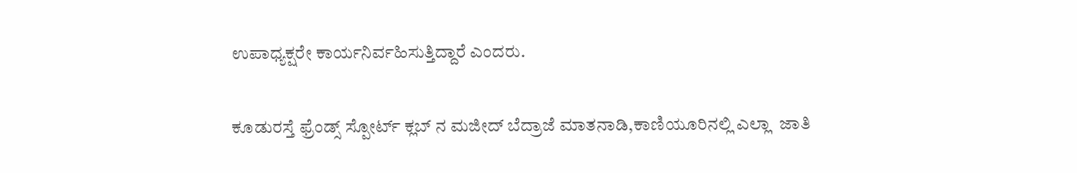ಉಪಾಧ್ಯಕ್ಷರೇ ಕಾರ್ಯನಿರ್ವಹಿಸುತ್ತಿದ್ದಾರೆ ಎಂದರು.

ಕೂಡುರಸ್ತೆ ಫ್ರೆಂಡ್ಸ್ ಸ್ಪೋರ್ಟ್ ಕ್ಲಬ್ ನ ಮಜೀದ್ ಬೆದ್ರಾಜೆ ಮಾತನಾಡಿ,ಕಾಣಿಯೂರಿನಲ್ಲಿ ಎಲ್ಲಾ  ಜಾತಿ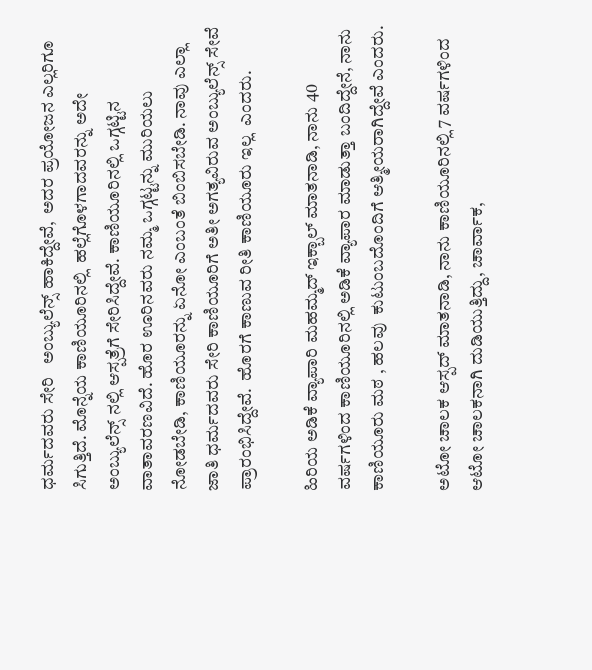ಧರ್ಮದವರು ಸೇರಿ   ಅಂಬ್ಯುಲೆನ್ಸ್ ಹಾಕಿದ್ದೇವೆ,  ಅದರ ಪ್ರಯೋಜನ ಎಲ್ಲರಿಗೂ ಸಿಗುತ್ತಿದೆ. ಮೊನ್ನೆಯ ಕಾಣಿಯೂರಿನಲ್ಲಿ  ಹಲ್ಲೆಗೊಳಗಾದವರನ್ನು ಅದೇ ಅಂಬ್ಯುಲೆನ್ಸ್ ನಲ್ಲಿ ಆಸ್ಪತ್ರೆಗೆ ಸೇರಿಸಿದ್ದೇವೆ. ಕಾಣಿಯೂರಿನಲ್ಲಿ ಒಗ್ಗಟ್ಟಿನ ವಾತಾವರಣವಿದೆ. ಹೊರ ಊರಿನವರು ನಮ್ಮ ಒಗ್ಗಟ್ಟನ್ನು ಮುರಿಯಲು ನೋಡಬೇಡಿ, ಕಾಣಿಯೂರನ್ನು ಏನೋ ಎಂಬಂತೆ ಬಿಂಬಿಸಬೇಡಿ. ನಾವು ಎಲ್ಲಾ ಜಾತಿ ಧರ್ಮದವರು ಸೇರಿ ಕಾಣಿಯೂರಿಗೆ ಅತೀ ಅಗತ್ಯವಿರುವ ಅಂಬ್ಯುಲೆನ್ಸ್ ಸೇವೆ ಪ್ರಾರಂಭಿಸಿದ್ದೇವೆ.  ಹೊರಗೆ ಕಾಣುವ ರೀತಿ ಕಾಣಿಯೂರು ಇಲ್ಲ  ಎಂದರು.

ಹಿರಿಯ ಅಡಿಕೆ ವ್ಯಾಪಾರಿ ಮಹಮ್ಮದ್ ಇಕ್ಬಾಲ್ ಮಾತನಾಡಿ, ನಾನು 40  ವರ್ಷಗಳಿಂದ ಕಾಣಿಯೂರಿನಲ್ಲಿ ಅಡಿಕೆ ವ್ಯಾಪಾರ ಮಾಡುತ್ತಾ ಬಂದಿದ್ದೇನೆ, ನಾನು ಕಾಣಿಯೂರು ಮಠ , ಹಲವು  ಕುಟುಂಬದೊಂದಿಗೆ ಆತ್ಮೀಯರಾಗಿದ್ದೇವೆ ಎಂದರು.

ಅಟೋ ಚಾಲಕ ಆಸ್ಪದ್ ಮಾತನಾಡಿ, ನಾನು ಕಾಣಿಯೂರಿನಲ್ಲಿ 7 ವರ್ಷಗಳಿಂದ ಆಟೋ ಚಾಲಕನಾಗಿ ದುಡಿಯುತ್ತಿದ್ದು, ಚಾರ್ವಾಕ,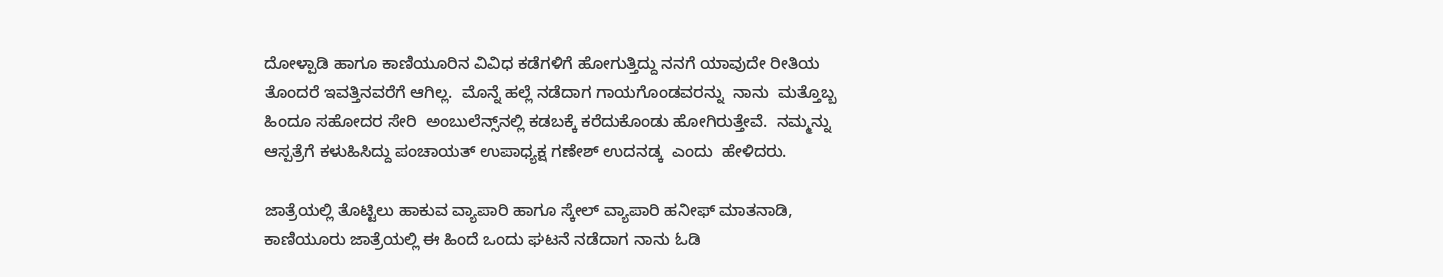ದೋಳ್ಪಾಡಿ ಹಾಗೂ ಕಾಣಿಯೂರಿನ ವಿವಿಧ ಕಡೆಗಳಿಗೆ ಹೋಗುತ್ತಿದ್ದು ನನಗೆ ಯಾವುದೇ ರೀತಿಯ ತೊಂದರೆ ಇವತ್ತಿನವರೆಗೆ ಆಗಿಲ್ಲ.  ಮೊನ್ನೆ ಹಲ್ಲೆ ನಡೆದಾಗ ಗಾಯಗೊಂಡವರನ್ನು  ನಾನು  ಮತ್ತೊಬ್ಬ ಹಿಂದೂ ಸಹೋದರ ಸೇರಿ  ಅಂಬುಲೆನ್ಸ್‌ನಲ್ಲಿ ಕಡಬಕ್ಕೆ ಕರೆದುಕೊಂಡು ಹೋಗಿರುತ್ತೇವೆ.  ನಮ್ಮನ್ನು ಆಸ್ಪತ್ರೆಗೆ ಕಳುಹಿಸಿದ್ದು ಪಂಚಾಯತ್ ಉಪಾಧ್ಯಕ್ಷ ಗಣೇಶ್ ಉದನಡ್ಕ  ಎಂದು  ಹೇಳಿದರು.

ಜಾತ್ರೆಯಲ್ಲಿ ತೊಟ್ಟಿಲು ಹಾಕುವ ವ್ಯಾಪಾರಿ ಹಾಗೂ ಸ್ಕೇಲ್ ವ್ಯಾಪಾರಿ ಹನೀಫ್ ಮಾತನಾಡಿ, ಕಾಣಿಯೂರು ಜಾತ್ರೆಯಲ್ಲಿ ಈ ಹಿಂದೆ ಒಂದು ಘಟನೆ ನಡೆದಾಗ ನಾನು ಓಡಿ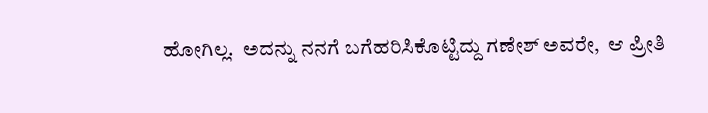ಹೋಗಿಲ್ಲ.  ಅದನ್ನು ನನಗೆ ಬಗೆಹರಿಸಿಕೊಟ್ಟಿದ್ದು ಗಣೇಶ್ ಅವರೇ,  ಆ ಪ್ರೀತಿ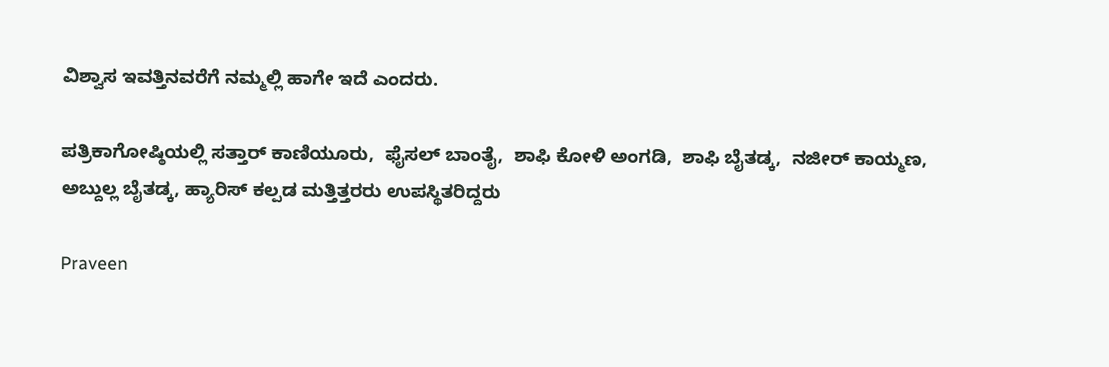ವಿಶ್ವಾಸ ಇವತ್ತಿನವರೆಗೆ ನಮ್ಮಲ್ಲಿ ಹಾಗೇ ಇದೆ ಎಂದರು.

ಪತ್ರಿಕಾಗೋಷ್ಠಿಯಲ್ಲಿ ಸತ್ತಾರ್ ಕಾಣಿಯೂರು,  ಫೈಸಲ್ ಬಾಂತೈ,  ಶಾಫಿ ಕೋಳಿ ಅಂಗಡಿ,  ಶಾಫಿ ಬೈತಡ್ಕ,  ನಜೀರ್ ಕಾಯ್ಮಣ, ಅಬ್ದುಲ್ಲ ಬೈತಡ್ಕ, ಹ್ಯಾರಿಸ್ ಕಲ್ಪಡ ಮತ್ತಿತ್ತರರು ಉಪಸ್ಥಿತರಿದ್ದರು

Praveen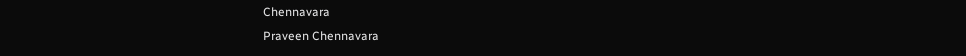Chennavara
Praveen Chennavara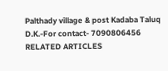Palthady village & post Kadaba Taluq D.K.-For contact- 7090806456
RELATED ARTICLES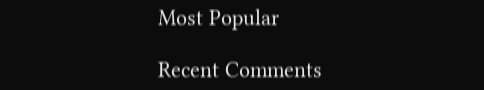Most Popular

Recent Comments